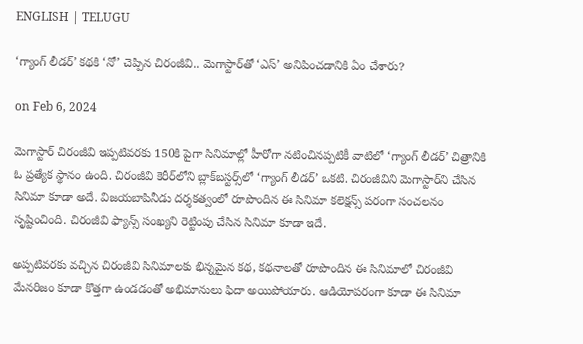ENGLISH | TELUGU

‘గ్యాంగ్‌ లీడర్‌’ కథకి ‘నో’ చెప్పిన చిరంజీవి.. మెగాస్టార్‌తో ‘ఎస్‌’ అనిపించడానికి ఏం చేశారు?

on Feb 6, 2024

మెగాస్టార్‌ చిరంజీవి ఇప్పటివరకు 150కి పైగా సినిమాల్లో హీరోగా నటించినప్పటికీ వాటిలో ‘గ్యాంగ్‌ లీడర్‌’ చిత్రానికి ఓ ప్రత్యేక స్థానం ఉంది. చిరంజీవి కెరీర్‌లోని బ్లాక్‌బస్టర్స్‌లో ‘గ్యాంగ్‌ లీడర్‌’ ఒకటి. చిరంజీవిని మెగాస్టార్‌ని చేసిన సినిమా కూడా అదే. విజయబాపినీడు దర్శకత్వంలో రూపొందిన ఈ సినిమా కలెక్షన్స్‌ పరంగా సంచలనం సృష్టించింది. చిరంజీవి ఫ్యాన్స్‌ సంఖ్యని రెట్టింపు చేసిన సినిమా కూడా ఇదే.

అప్పటివరకు వచ్చిన చిరంజీవి సినిమాలకు భిన్నమైన కథ, కథనాలతో రూపొందిన ఈ సినిమాలో చిరంజీవి మేనరిజం కూడా కొత్తగా ఉండడంతో అభిమానులు ఫిదా అయిపోయారు. ఆడియోపరంగా కూడా ఈ సినిమా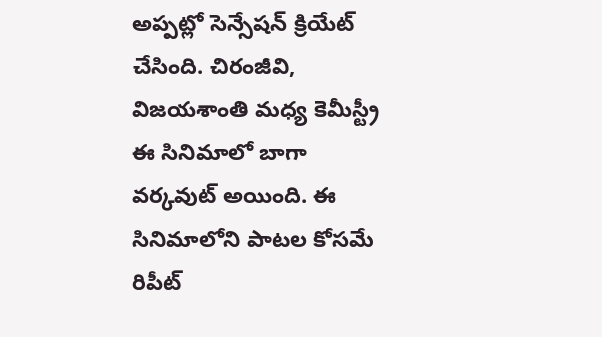అప్పట్లో సెన్సేషన్‌ క్రియేట్‌ చేసింది. చిరంజీవి, విజయశాంతి మధ్య కెమీస్ట్రీ ఈ సినిమాలో బాగా వర్కవుట్‌ అయింది. ఈ సినిమాలోని పాటల కోసమే రిపీట్‌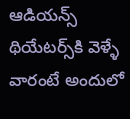ఆడియన్స్‌ థియేటర్స్‌కి వెళ్ళే వారంటే అందులో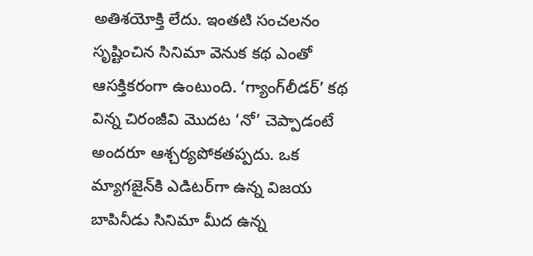అతిశయోక్తి లేదు. ఇంతటి సంచలనం సృష్టించిన సినిమా వెనుక కథ ఎంతో ఆసక్తికరంగా ఉంటుంది. ‘గ్యాంగ్‌లీడర్‌’ కథ విన్న చిరంజీవి మొదట ‘నో’ చెప్పాడంటే అందరూ ఆశ్చర్యపోకతప్పదు. ఒక మ్యాగజైన్‌కి ఎడిటర్‌గా ఉన్న విజయ బాపినీడు సినిమా మీద ఉన్న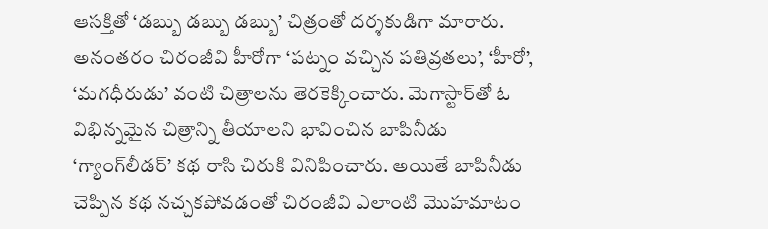ఆసక్తితో ‘డబ్బు డబ్బు డబ్బు’ చిత్రంతో దర్శకుడిగా మారారు. అనంతరం చిరంజీవి హీరోగా ‘పట్నం వచ్చిన పతివ్రతలు’, ‘హీరో’, ‘మగధీరుడు’ వంటి చిత్రాలను తెరకెక్కించారు. మెగాస్టార్‌తో ఓ విభిన్నమైన చిత్రాన్ని తీయాలని భావించిన బాపినీడు ‘గ్యాంగ్‌లీడర్‌’ కథ రాసి చిరుకి వినిపించారు. అయితే బాపినీడు చెప్పిన కథ నచ్చకపోవడంతో చిరంజీవి ఎలాంటి మొహమాటం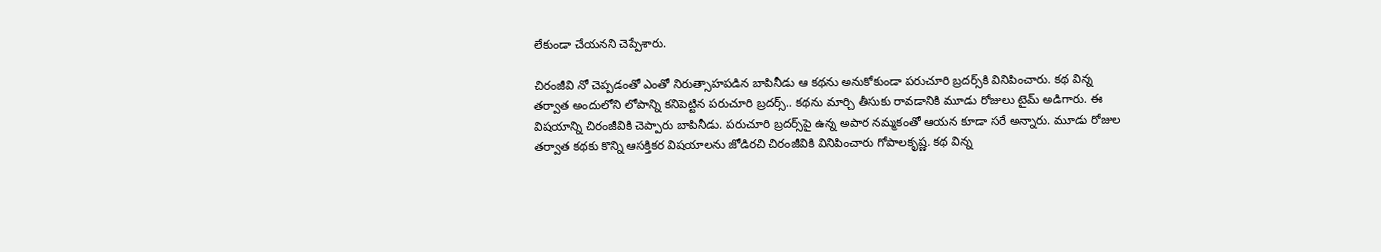లేకుండా చేయనని చెప్పేశారు.

చిరంజీవి నో చెప్పడంతో ఎంతో నిరుత్సాహపడిన బాపినీడు ఆ కథను అనుకోకుండా పరుచూరి బ్రదర్స్‌కి వినిపించారు. కథ విన్న తర్వాత అందులోని లోపాన్ని కనిపెట్టిన పరుచూరి బ్రదర్స్‌.. కథను మార్చి తీసుకు రావడానికి మూడు రోజులు టైమ్‌ అడిగారు. ఈ విషయాన్ని చిరంజీవికి చెప్పారు బాపినీడు. పరుచూరి బ్రదర్స్‌పై ఉన్న అపార నమ్మకంతో ఆయన కూడా సరే అన్నారు. మూడు రోజుల తర్వాత కథకు కొన్ని ఆసక్తికర విషయాలను జోడిరచి చిరంజీవికి వినిపించారు గోపాలకృష్ణ. కథ విన్న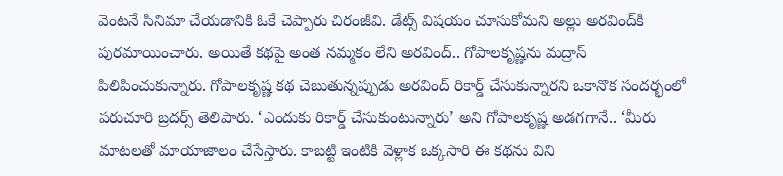వెంటనే సినిమా చేయడానికి ఓకే చెప్పారు చిరంజీవి. డేట్స్‌ విషయం చూసుకోమని అల్లు అరవింద్‌కి పురమాయించారు. అయితే కథపై అంత నమ్మకం లేని అరవింద్‌.. గోపాలకృష్ణను మద్రాస్‌ పిలిపించుకున్నారు. గోపాలకృష్ణ కథ చెబుతున్నప్పుడు అరవింద్‌ రికార్డ్‌ చేసుకున్నారని ఒకానొక సందర్భంలో పరుచూరి బ్రదర్స్‌ తెలిపారు. ‘ఎందుకు రికార్డ్‌ చేసుకుంటున్నారు’ అని గోపాలకృష్ణ అడగగానే.. ‘మీరు మాటలతో మాయాజాలం చేసేస్తారు. కాబట్టి ఇంటికి వెళ్లాక ఒక్కసారి ఈ కథను విని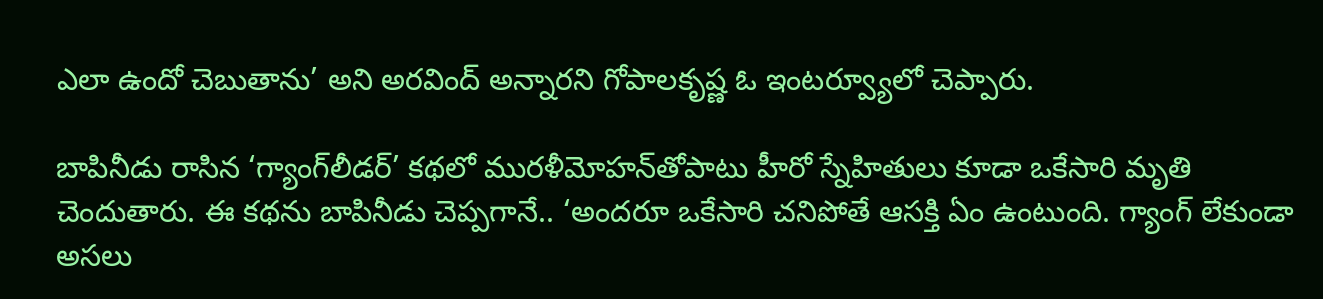ఎలా ఉందో చెబుతాను’ అని అరవింద్‌ అన్నారని గోపాలకృష్ణ ఓ ఇంటర్వ్యూలో చెప్పారు.

బాపినీడు రాసిన ‘గ్యాంగ్‌లీడర్‌’ కథలో మురళీమోహన్‌తోపాటు హీరో స్నేహితులు కూడా ఒకేసారి మృతి చెందుతారు. ఈ కథను బాపినీడు చెప్పగానే.. ‘అందరూ ఒకేసారి చనిపోతే ఆసక్తి ఏం ఉంటుంది. గ్యాంగ్‌ లేకుండా అసలు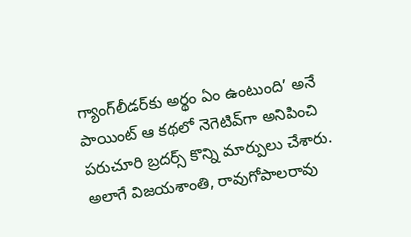గ్యాంగ్‌లీడర్‌కు అర్థం ఏం ఉంటుంది’ అనే పాయింట్‌ ఆ కథలో నెగెటివ్‌గా అనిపించి పరుచూరి బ్రదర్స్‌ కొన్ని మార్పులు చేశారు. అలాగే విజయశాంతి, రావుగోపాలరావు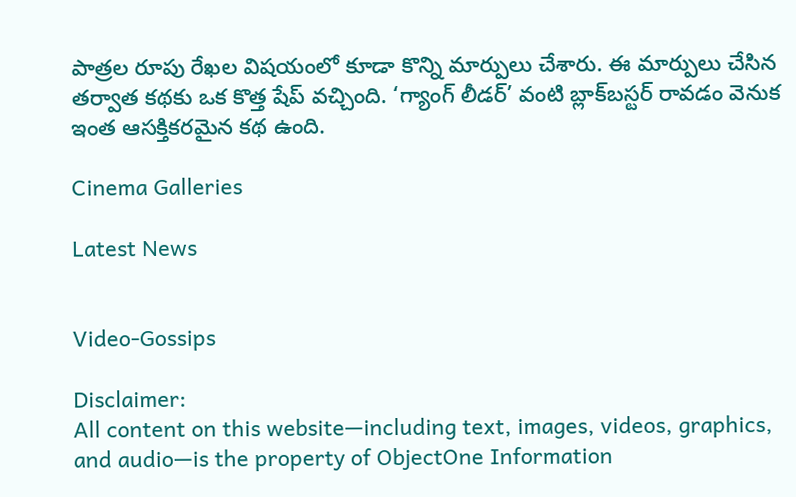పాత్రల రూపు రేఖల విషయంలో కూడా కొన్ని మార్పులు చేశారు. ఈ మార్పులు చేసిన తర్వాత కథకు ఒక కొత్త షేప్‌ వచ్చింది. ‘గ్యాంగ్‌ లీడర్‌’ వంటి బ్లాక్‌బస్టర్‌ రావడం వెనుక ఇంత ఆసక్తికరమైన కథ ఉంది.

Cinema Galleries

Latest News


Video-Gossips

Disclaimer:
All content on this website—including text, images, videos, graphics, and audio—is the property of ObjectOne Information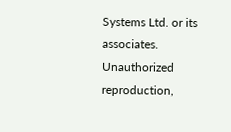Systems Ltd. or its associates. Unauthorized reproduction,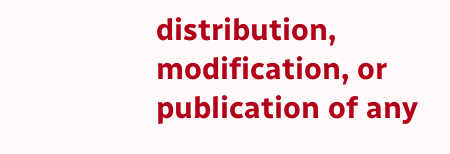distribution, modification, or publication of any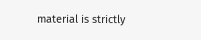material is strictly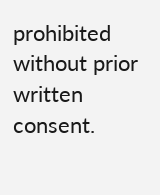prohibited without prior written consent.